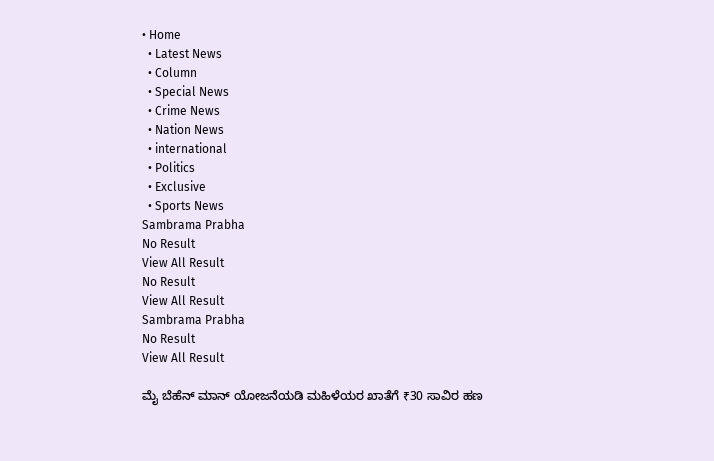• Home
  • Latest News
  • Column
  • Special News
  • Crime News
  • Nation News
  • international
  • Politics
  • Exclusive
  • Sports News
Sambrama Prabha
No Result
View All Result
No Result
View All Result
Sambrama Prabha
No Result
View All Result

ಮೈ ಬೆಹೆನ್ ಮಾನ್ ಯೋಜನೆಯಡಿ ಮಹಿಳೆಯರ ಖಾತೆಗೆ ₹30 ಸಾವಿರ ಹಣ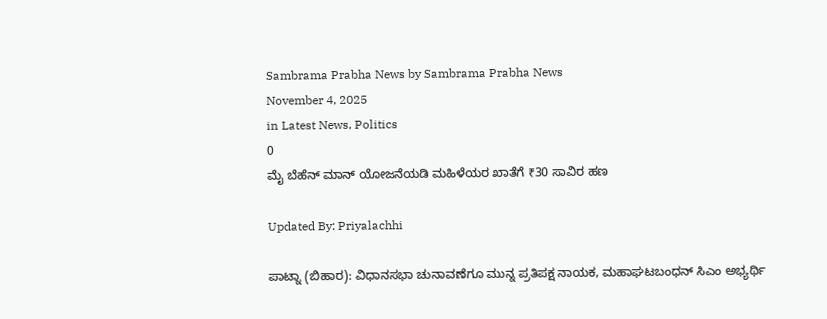Sambrama Prabha News by Sambrama Prabha News
November 4, 2025
in Latest News, Politics
0
ಮೈ ಬೆಹೆನ್ ಮಾನ್ ಯೋಜನೆಯಡಿ ಮಹಿಳೆಯರ ಖಾತೆಗೆ ₹30 ಸಾವಿರ ಹಣ

Updated By: Priyalachhi

ಪಾಟ್ನಾ (ಬಿಹಾರ): ವಿಧಾನಸಭಾ ಚುನಾವಣೆಗೂ ಮುನ್ನ ಪ್ರತಿಪಕ್ಷ ನಾಯಕ, ಮಹಾಘಟಬಂಧನ್ ಸಿಎಂ ಅಭ್ಯರ್ಥಿ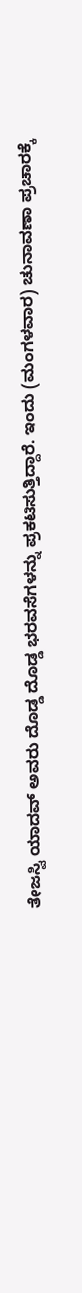ತೇಜಸ್ವಿ ಯಾದವ್ ಅವರು ದೊಡ್ಡ ದೊಡ್ಡ ಭರವಸೆಗಳನ್ನು ಪ್ರಕಟಿಸುತ್ತಿದ್ದಾರೆ. ಇಂದು (ಮಂಗಳವಾರ) ಚುನಾವಣಾ ಪ್ರಚಾರಕ್ಕೆ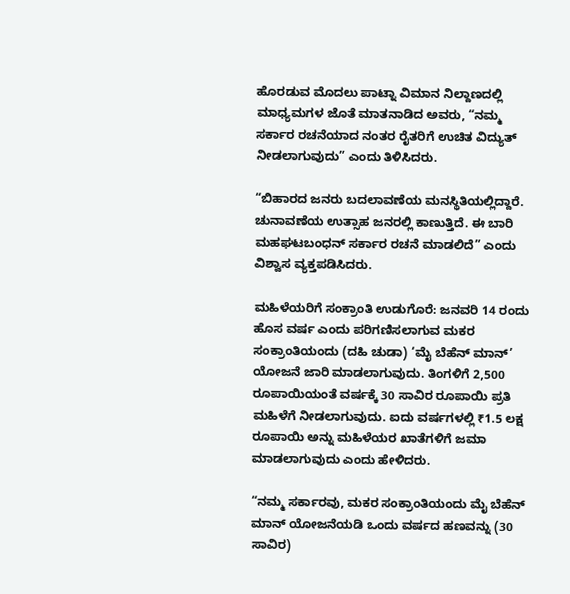ಹೊರಡುವ ಮೊದಲು ಪಾಟ್ನಾ ವಿಮಾನ ನಿಲ್ದಾಣದಲ್ಲಿ ಮಾಧ್ಯಮಗಳ ಜೊತೆ ಮಾತನಾಡಿದ ಅವರು, “ನಮ್ಮ ಸರ್ಕಾರ ರಚನೆಯಾದ ನಂತರ ರೈತರಿಗೆ ಉಚಿತ ವಿದ್ಯುತ್ ನೀಡಲಾಗುವುದು” ಎಂದು ತಿಳಿಸಿದರು.

“ಬಿಹಾರದ ಜನರು ಬದಲಾವಣೆಯ ಮನಸ್ಥಿತಿಯಲ್ಲಿದ್ದಾರೆ. ಚುನಾವಣೆಯ ಉತ್ಸಾಹ ಜನರಲ್ಲಿ ಕಾಣುತ್ತಿದೆ. ಈ ಬಾರಿ ಮಹಘಟಬಂಧನ್ ಸರ್ಕಾರ ರಚನೆ ಮಾಡಲಿದೆ” ಎಂದು ವಿಶ್ವಾಸ ವ್ಯಕ್ತಪಡಿಸಿದರು.

ಮಹಿಳೆಯರಿಗೆ ಸಂಕ್ರಾಂತಿ ಉಡುಗೊರೆ: ಜನವರಿ 14 ರಂದು ಹೊಸ ವರ್ಷ ಎಂದು ಪರಿಗಣಿಸಲಾಗುವ ಮಕರ ಸಂಕ್ರಾಂತಿಯಂದು (ದಹಿ ಚುಡಾ) ‘ಮೈ ಬೆಹೆನ್ ಮಾನ್’ ಯೋಜನೆ ಜಾರಿ ಮಾಡಲಾಗುವುದು. ತಿಂಗಳಿಗೆ 2,500 ರೂಪಾಯಿಯಂತೆ ವರ್ಷಕ್ಕೆ 30 ಸಾವಿರ ರೂಪಾಯಿ ಪ್ರತಿ ಮಹಿಳೆಗೆ ನೀಡಲಾಗುವುದು. ಐದು ವರ್ಷಗಳಲ್ಲಿ ₹1.5 ಲಕ್ಷ ರೂಪಾಯಿ ಅನ್ನು ಮಹಿಳೆಯರ ಖಾತೆಗಳಿಗೆ ಜಮಾ ಮಾಡಲಾಗುವುದು ಎಂದು ಹೇಳಿದರು.

“ನಮ್ಮ ಸರ್ಕಾರವು, ಮಕರ ಸಂಕ್ರಾಂತಿಯಂದು ಮೈ ಬೆಹೆನ್ ಮಾನ್ ಯೋಜನೆಯಡಿ ಒಂದು ವರ್ಷದ ಹಣವನ್ನು (30 ಸಾವಿರ)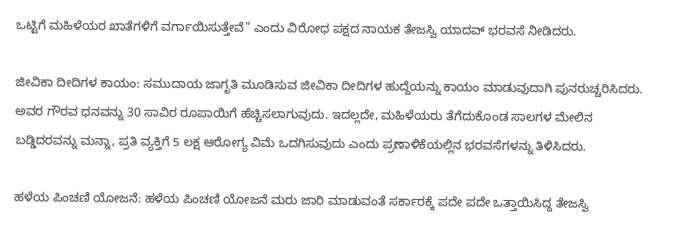ಒಟ್ಟಿಗೆ ಮಹಿಳೆಯರ ಖಾತೆಗಳಿಗೆ ವರ್ಗಾಯಿಸುತ್ತೇವೆ” ಎಂದು ವಿರೋಧ ಪಕ್ಷದ ನಾಯಕ ತೇಜಸ್ವಿ ಯಾದವ್ ಭರವಸೆ ನೀಡಿದರು.

ಜೀವಿಕಾ ದೀದಿಗಳ ಕಾಯಂ: ಸಮುದಾಯ ಜಾಗೃತಿ ಮೂಡಿಸುವ ಜೀವಿಕಾ ದೀದಿಗಳ ಹುದ್ದೆಯನ್ನು ಕಾಯಂ ಮಾಡುವುದಾಗಿ ಪುನರುಚ್ಚರಿಸಿದರು. ಅವರ ಗೌರವ ಧನವನ್ನು 30 ಸಾವಿರ ರೂಪಾಯಿಗೆ ಹೆಚ್ಚಿಸಲಾಗುವುದು. ಇದಲ್ಲದೇ, ಮಹಿಳೆಯರು ತೆಗೆದುಕೊಂಡ ಸಾಲಗಳ ಮೇಲಿನ ಬಡ್ಡಿದರವನ್ನು ಮನ್ನಾ, ಪ್ರತಿ ವ್ಯಕ್ತಿಗೆ 5 ಲಕ್ಷ ಆರೋಗ್ಯ ವಿಮೆ ಒದಗಿಸುವುದು ಎಂದು ಪ್ರಣಾಳಿಕೆಯಲ್ಲಿನ ಭರವಸೆಗಳನ್ನು ತಿಳಿಸಿದರು.

ಹಳೆಯ ಪಿಂಚಣಿ ಯೋಜನೆ: ಹಳೆಯ ಪಿಂಚಣಿ ಯೋಜನೆ ಮರು ಜಾರಿ ಮಾಡುವಂತೆ ಸರ್ಕಾರಕ್ಕೆ ಪದೇ ಪದೇ ಒತ್ತಾಯಿಸಿದ್ದ ತೇಜಸ್ವಿ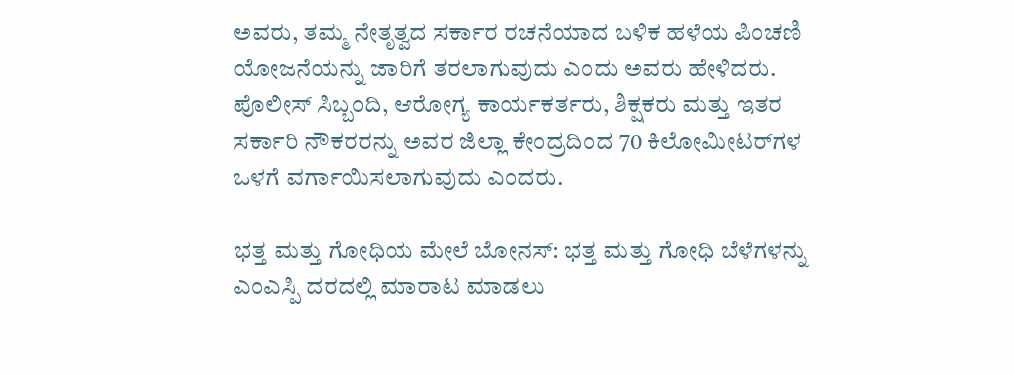ಅವರು, ತಮ್ಮ ನೇತೃತ್ವದ ಸರ್ಕಾರ ರಚನೆಯಾದ ಬಳಿಕ ಹಳೆಯ ಪಿಂಚಣಿ ಯೋಜನೆಯನ್ನು ಜಾರಿಗೆ ತರಲಾಗುವುದು ಎಂದು ಅವರು ಹೇಳಿದರು. ಪೊಲೀಸ್ ಸಿಬ್ಬಂದಿ, ಆರೋಗ್ಯ ಕಾರ್ಯಕರ್ತರು, ಶಿಕ್ಷಕರು ಮತ್ತು ಇತರ ಸರ್ಕಾರಿ ನೌಕರರನ್ನು ಅವರ ಜಿಲ್ಲಾ ಕೇಂದ್ರದಿಂದ 70 ಕಿಲೋಮೀಟರ್‌ಗಳ ಒಳಗೆ ವರ್ಗಾಯಿಸಲಾಗುವುದು ಎಂದರು.

ಭತ್ತ ಮತ್ತು ಗೋಧಿಯ ಮೇಲೆ ಬೋನಸ್: ಭತ್ತ ಮತ್ತು ಗೋಧಿ ಬೆಳೆಗಳನ್ನು ಎಂಎಸ್ಪಿ ದರದಲ್ಲಿ ಮಾರಾಟ ಮಾಡಲು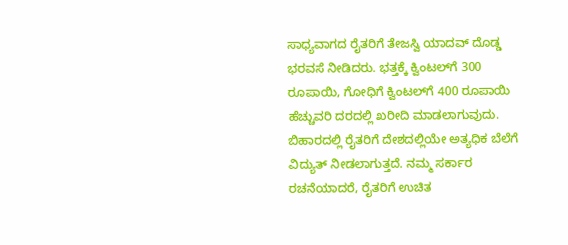ಸಾಧ್ಯವಾಗದ ರೈತರಿಗೆ ತೇಜಸ್ವಿ ಯಾದವ್ ದೊಡ್ಡ ಭರವಸೆ ನೀಡಿದರು. ಭತ್ತಕ್ಕೆ ಕ್ವಿಂಟಲ್‌ಗೆ 300 ರೂಪಾಯಿ, ಗೋಧಿಗೆ ಕ್ವಿಂಟಲ್‌ಗೆ 400 ರೂಪಾಯಿ ಹೆಚ್ಚುವರಿ ದರದಲ್ಲಿ ಖರೀದಿ ಮಾಡಲಾಗುವುದು. ಬಿಹಾರದಲ್ಲಿ ರೈತರಿಗೆ ದೇಶದಲ್ಲಿಯೇ ಅತ್ಯಧಿಕ ಬೆಲೆಗೆ ವಿದ್ಯುತ್ ನೀಡಲಾಗುತ್ತದೆ. ನಮ್ಮ ಸರ್ಕಾರ ರಚನೆಯಾದರೆ, ರೈತರಿಗೆ ಉಚಿತ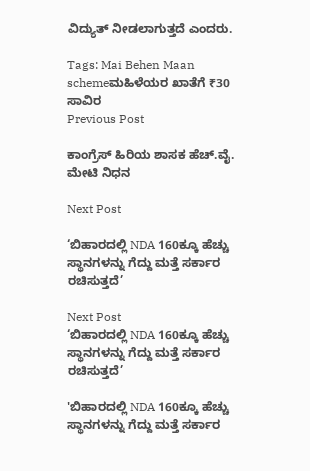ವಿದ್ಯುತ್ ನೀಡಲಾಗುತ್ತದೆ ಎಂದರು.

Tags: Mai Behen Maan schemeಮಹಿಳೆಯರ ಖಾತೆಗೆ ₹30 ಸಾವಿರ
Previous Post

ಕಾಂಗ್ರೆಸ್ ಹಿರಿಯ ಶಾಸಕ ಹೆಚ್.ವೈ. ಮೇಟಿ ನಿಧನ

Next Post

‘ಬಿಹಾರದಲ್ಲಿ NDA 160ಕ್ಕೂ ಹೆಚ್ಚು ಸ್ಥಾನಗಳನ್ನು ಗೆದ್ದು ಮತ್ತೆ ಸರ್ಕಾರ ರಚಿಸುತ್ತದೆ’

Next Post
‘ಬಿಹಾರದಲ್ಲಿ NDA 160ಕ್ಕೂ ಹೆಚ್ಚು ಸ್ಥಾನಗಳನ್ನು ಗೆದ್ದು ಮತ್ತೆ ಸರ್ಕಾರ ರಚಿಸುತ್ತದೆ’

'ಬಿಹಾರದಲ್ಲಿ NDA 160ಕ್ಕೂ ಹೆಚ್ಚು ಸ್ಥಾನಗಳನ್ನು ಗೆದ್ದು ಮತ್ತೆ ಸರ್ಕಾರ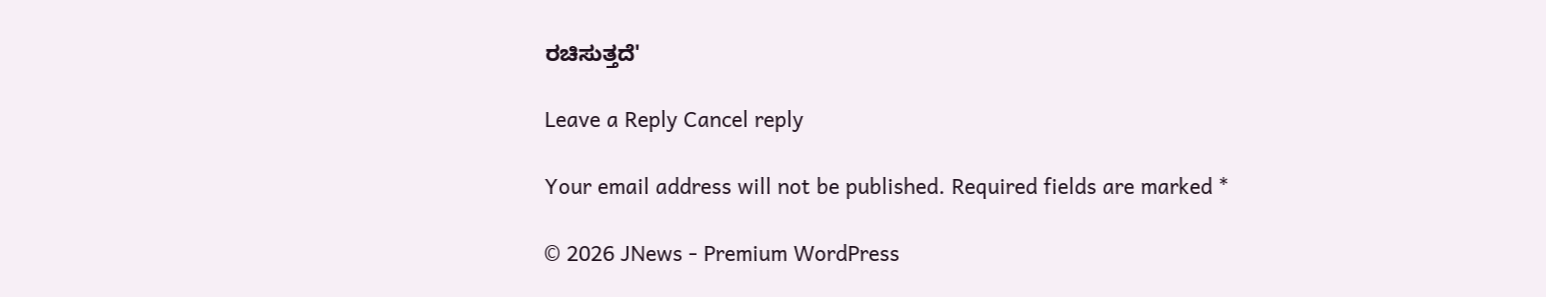ರಚಿಸುತ್ತದೆ'

Leave a Reply Cancel reply

Your email address will not be published. Required fields are marked *

© 2026 JNews - Premium WordPress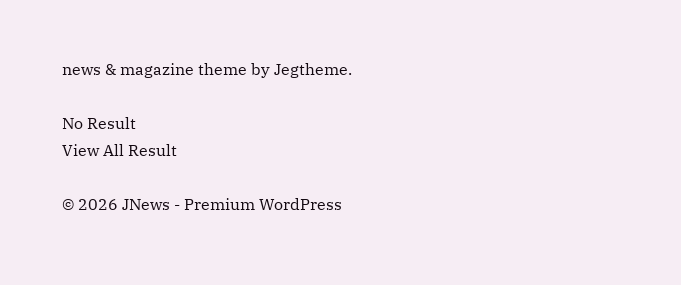news & magazine theme by Jegtheme.

No Result
View All Result

© 2026 JNews - Premium WordPress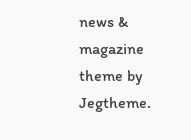news & magazine theme by Jegtheme.